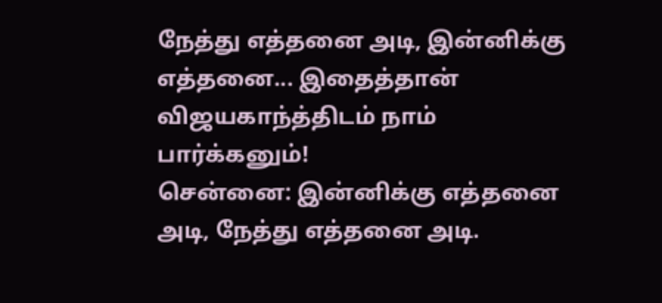நேத்து எத்தனை அடி, இன்னிக்கு எத்தனை... இதைத்தான் விஜயகாந்த்திடம் நாம் பார்க்கனும்!
சென்னை: இன்னிக்கு எத்தனை அடி, நேத்து எத்தனை அடி.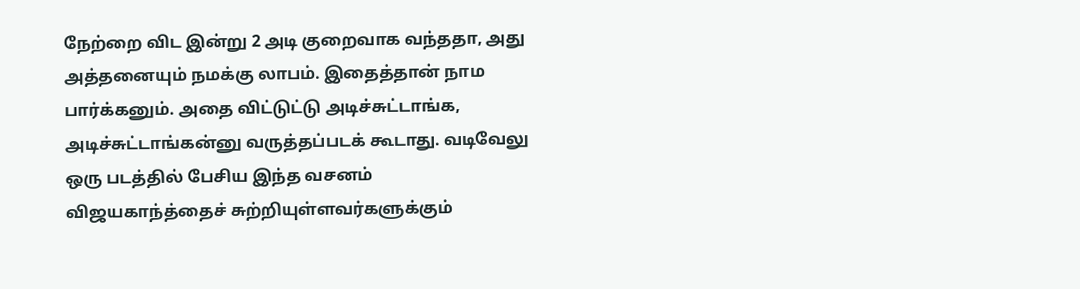நேற்றை விட இன்று 2 அடி குறைவாக வந்ததா, அது அத்தனையும் நமக்கு லாபம். இதைத்தான் நாம பார்க்கனும். அதை விட்டுட்டு அடிச்சுட்டாங்க, அடிச்சுட்டாங்கன்னு வருத்தப்படக் கூடாது. வடிவேலு ஒரு படத்தில் பேசிய இந்த வசனம் விஜயகாந்த்தைச் சுற்றியுள்ளவர்களுக்கும்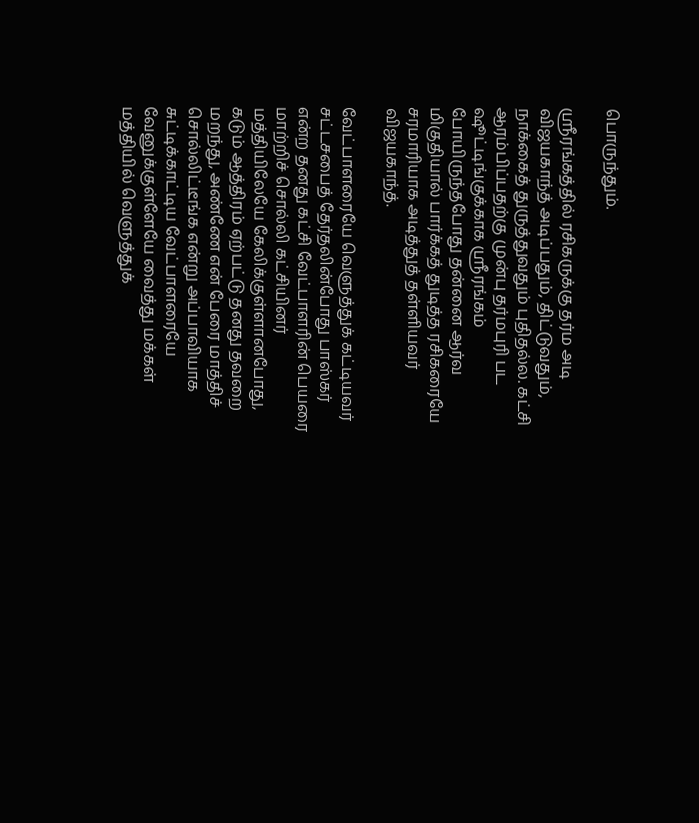பொருந்தும்.

ஸ்ரீரங்கத்தில் ரசிகருக்கு தர்ம அடி
விஜயகாந்த் அடிப்பதும், திட்டுவதும், நாக்கைத் துருத்துவதும் புதிதல்ல. கட்சி ஆரம்பிப்பதற்கு முன்பு தர்மபுரி பட ஷூட்டிங்குக்காக ஸ்ரீரங்கம் போயிருந்தபோது தன்னை ஆர்வ மிகுதியால் பார்க்கத் துடித்த ரசிகரையே சரமாரியாக அடித்துத் தள்ளியவர் விஜயகாந்த்.

வேட்பாளரையே வெளுத்துக் கட்டியவர்
சட்டசபைத் தேர்தலின்போது பாஸ்கர் என்ற தனது கட்சி வேட்பாளரின் பெயரை மாற்றிச் சொல்லி கட்சியினர் மத்தியிலேயே கேலிக்குள்ளானபோது, கடும் ஆத்திரம் ஏற்பட்டு தனது தவறை மறந்து, அண்ணே என் பேரை மாத்திச் சொல்லிட்டீங்க என்று அப்பாவியாக சுட்டிக்காட்டிய வேட்பாளரையே வேனுக்குள்ளேயே வைத்து மக்கள் மத்தியில் வெளுத்துக்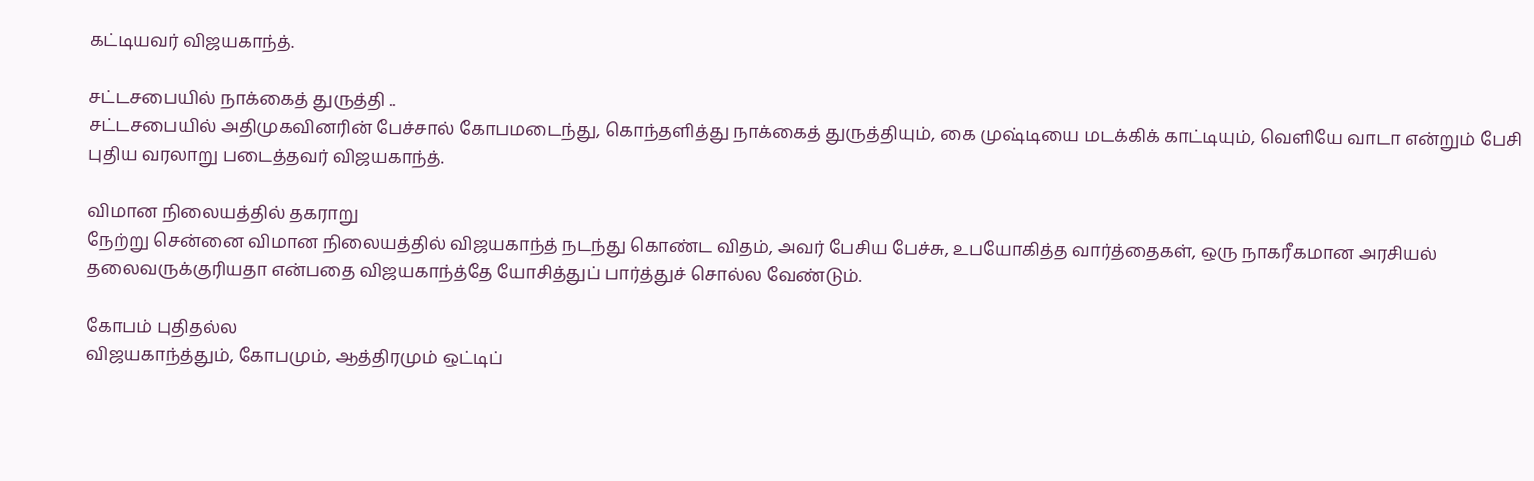கட்டியவர் விஜயகாந்த்.

சட்டசபையில் நாக்கைத் துருத்தி ..
சட்டசபையில் அதிமுகவினரின் பேச்சால் கோபமடைந்து, கொந்தளித்து நாக்கைத் துருத்தியும், கை முஷ்டியை மடக்கிக் காட்டியும், வெளியே வாடா என்றும் பேசி புதிய வரலாறு படைத்தவர் விஜயகாந்த்.

விமான நிலையத்தில் தகராறு
நேற்று சென்னை விமான நிலையத்தில் விஜயகாந்த் நடந்து கொண்ட விதம், அவர் பேசிய பேச்சு, உபயோகித்த வார்த்தைகள், ஒரு நாகரீகமான அரசியல் தலைவருக்குரியதா என்பதை விஜயகாந்த்தே யோசித்துப் பார்த்துச் சொல்ல வேண்டும்.

கோபம் புதிதல்ல
விஜயகாந்த்தும், கோபமும், ஆத்திரமும் ஒட்டிப்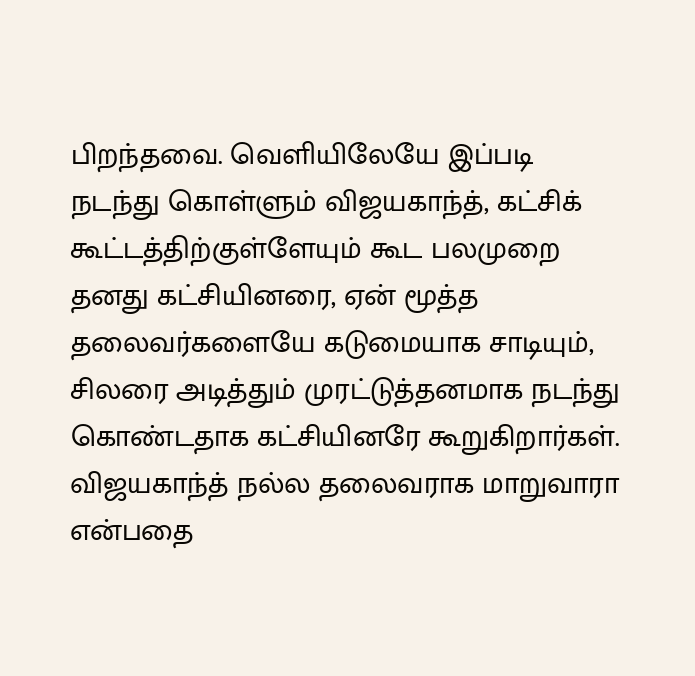பிறந்தவை. வெளியிலேயே இப்படி நடந்து கொள்ளும் விஜயகாந்த், கட்சிக் கூட்டத்திற்குள்ளேயும் கூட பலமுறை தனது கட்சியினரை, ஏன் மூத்த தலைவர்களையே கடுமையாக சாடியும், சிலரை அடித்தும் முரட்டுத்தனமாக நடந்து கொண்டதாக கட்சியினரே கூறுகிறார்கள்.
விஜயகாந்த் நல்ல தலைவராக மாறுவாரா என்பதை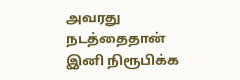அவரது நடத்தைதான் இனி நிரூபிக்க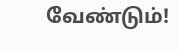வேண்டும்!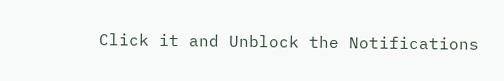Click it and Unblock the Notifications